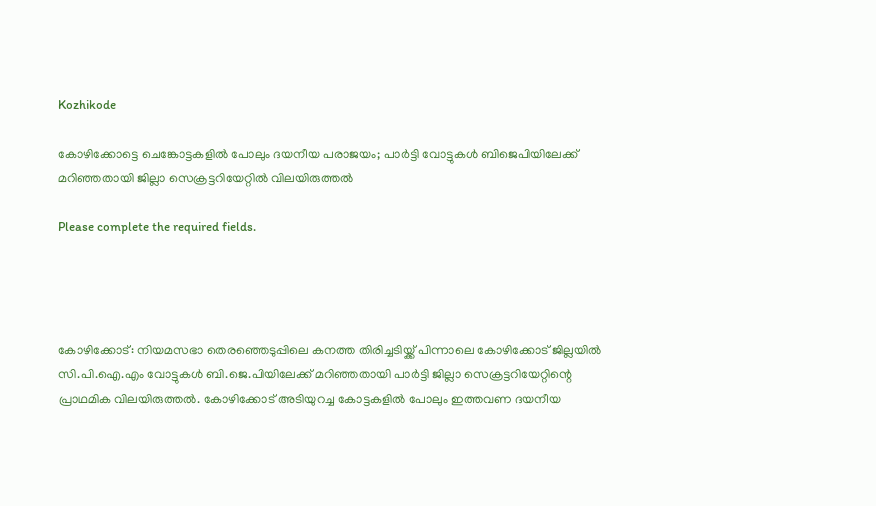Kozhikode

കോഴിക്കോട്ടെ ചെങ്കോട്ടകളിൽ പോലും ദയനീയ പരാജയം; പാർട്ടി വോട്ടുകൾ ബിജെപിയിലേക്ക് മറിഞ്ഞതായി ജില്ലാ സെക്രട്ടറിയേറ്റിൽ വിലയിരുത്തൽ

Please complete the required fields.




കോഴിക്കോട്: നിയമസഭാ തെരഞ്ഞെടുപ്പിലെ കനത്ത തിരിച്ചടിയ്ക്ക് പിന്നാലെ കോഴിക്കോട് ജില്ലയിൽ സി.പി.ഐ.എം വോട്ടുകൾ ബി.ജെ.പിയിലേക്ക് മറിഞ്ഞതായി പാർട്ടി ജില്ലാ സെക്രട്ടറിയേറ്റിന്റെ പ്രാഥമിക വിലയിരുത്തൽ. കോഴിക്കോട് അടിയുറച്ച കോട്ടകളിൽ പോലും ഇത്തവണ ദയനീയ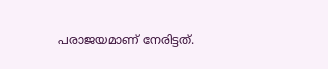പരാജയമാണ് നേരിട്ടത്.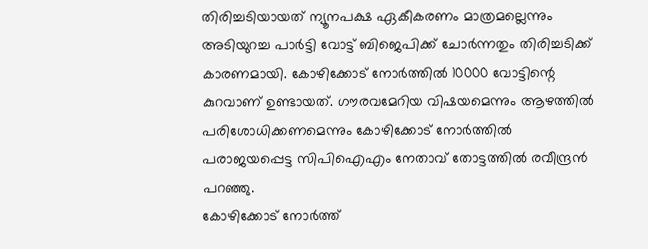തിരിച്ചടിയായത് ന്യൂനപക്ഷ ഏകീകരണം മാത്രമല്ലെന്നും അടിയുറച്ച പാർട്ടി വോട്ട് ബിജെപിക്ക് ചോർന്നതും തിരിച്ചടിക്ക് കാരണമായി. കോഴിക്കോട് നോർത്തിൽ 10000 വോട്ടിന്റെ കുറവാണ് ഉണ്ടായത്. ഗൗരവമേറിയ വിഷയമെന്നും ആഴത്തിൽ പരിശോധിക്കണമെന്നും കോഴിക്കോട് നോർത്തിൽ പരാജയപ്പെട്ട സിപിഐഎം നേതാവ് തോട്ടത്തിൽ രവീന്ദ്രൻ പറഞ്ഞു.
കോഴിക്കോട് നോർത്ത്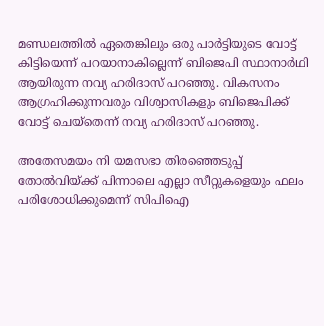മണ്ഡലത്തിൽ ഏതെങ്കിലും ഒരു പാർട്ടിയുടെ വോട്ട് കിട്ടിയെന്ന് പറയാനാകില്ലെന്ന് ബിജെപി സ്ഥാനാർഥി ആയിരുന്ന നവ്യ ഹരിദാസ് പറഞ്ഞു. വികസനം ആഗ്രഹിക്കുന്നവരും വിശ്വാസികളും ബിജെപിക്ക് വോട്ട് ചെയ്തെന്ന് നവ്യ ഹരിദാസ് പറഞ്ഞു.

അതേസമയം നി യമസഭാ തിരഞ്ഞെടുപ്പ് തോൽവിയ്ക്ക് പിന്നാലെ എല്ലാ സീറ്റുകളെയും ഫലം പരിശോധിക്കുമെന്ന് സിപിഐ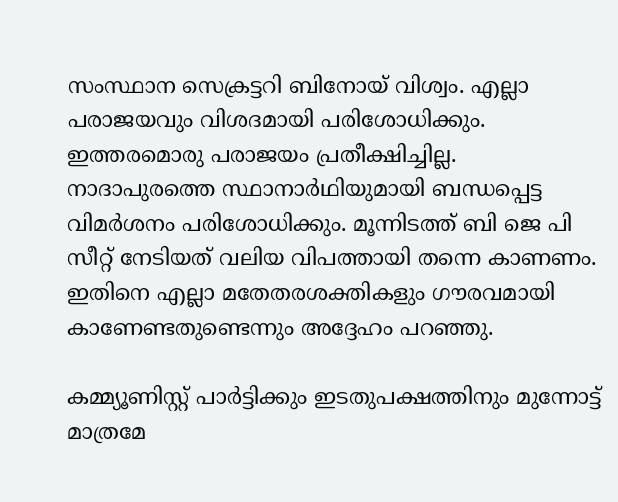സംസ്ഥാന സെക്രട്ടറി ബിനോയ് വിശ്വം. എല്ലാ പരാജയവും വിശദമായി പരിശോധിക്കും. ഇത്തരമൊരു പരാജയം പ്രതീക്ഷിച്ചില്ല.
നാദാപുരത്തെ സ്ഥാനാർഥിയുമായി ബന്ധപ്പെട്ട വിമർശനം പരിശോധിക്കും. മൂന്നിടത്ത് ബി ജെ പി സീറ്റ് നേടിയത് വലിയ വിപത്തായി തന്നെ കാണണം. ഇതിനെ എല്ലാ മതേതരശക്തികളും ഗൗരവമായി കാണേണ്ടതുണ്ടെന്നും അദ്ദേഹം പറഞ്ഞു.

കമ്മ്യൂണിസ്റ്റ് പാര്‍ട്ടിക്കും ഇടതുപക്ഷത്തിനും മുന്നോട്ട് മാത്രമേ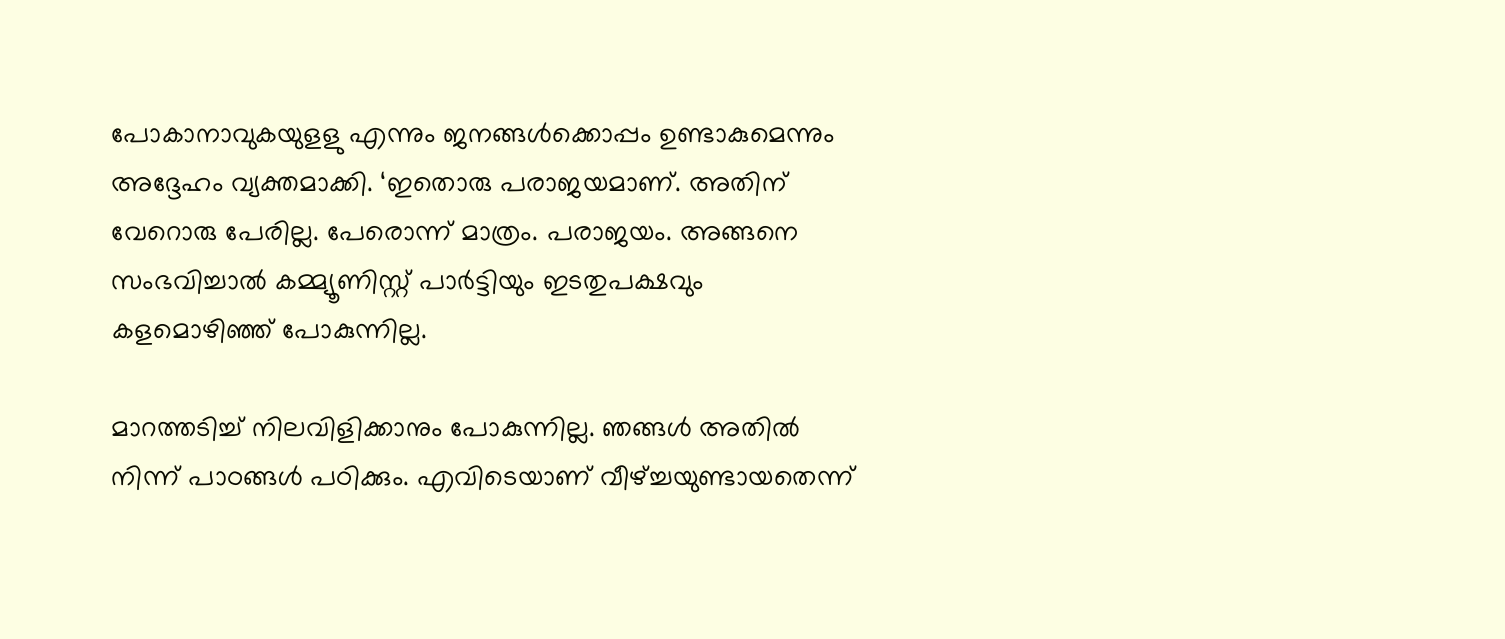പോകാനാവുകയുളളു എന്നും ജനങ്ങള്‍ക്കൊപ്പം ഉണ്ടാകുമെന്നും അദ്ദേഹം വ്യക്തമാക്കി. ‘ഇതൊരു പരാജയമാണ്. അതിന് വേറൊരു പേരില്ല. പേരൊന്ന് മാത്രം. പരാജയം. അങ്ങനെ സംഭവിച്ചാല്‍ കമ്മ്യൂണിസ്റ്റ് പാര്‍ട്ടിയും ഇടതുപക്ഷവും കളമൊഴിഞ്ഞ് പോകുന്നില്ല.

മാറത്തടിച്ച് നിലവിളിക്കാനും പോകുന്നില്ല. ഞങ്ങള്‍ അതില്‍ നിന്ന് പാഠങ്ങള്‍ പഠിക്കും. എവിടെയാണ് വീഴ്ച്ചയുണ്ടായതെന്ന്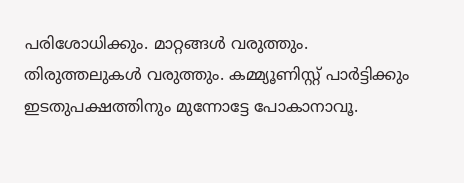പരിശോധിക്കും. മാറ്റങ്ങള്‍ വരുത്തും. തിരുത്തലുകള്‍ വരുത്തും. കമ്മ്യൂണിസ്റ്റ് പാര്‍ട്ടിക്കും ഇടതുപക്ഷത്തിനും മുന്നോട്ടേ പോകാനാവൂ.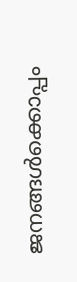ജനങ്ങള്‍ക്കൊപ്പം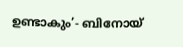ഉണ്ടാകും’- ബിനോയ്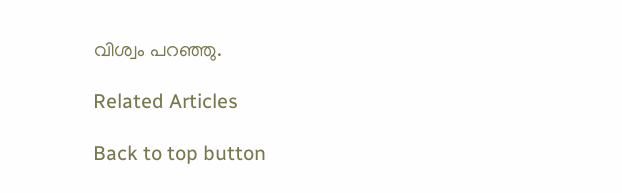വിശ്വം പറഞ്ഞു.

Related Articles

Back to top button